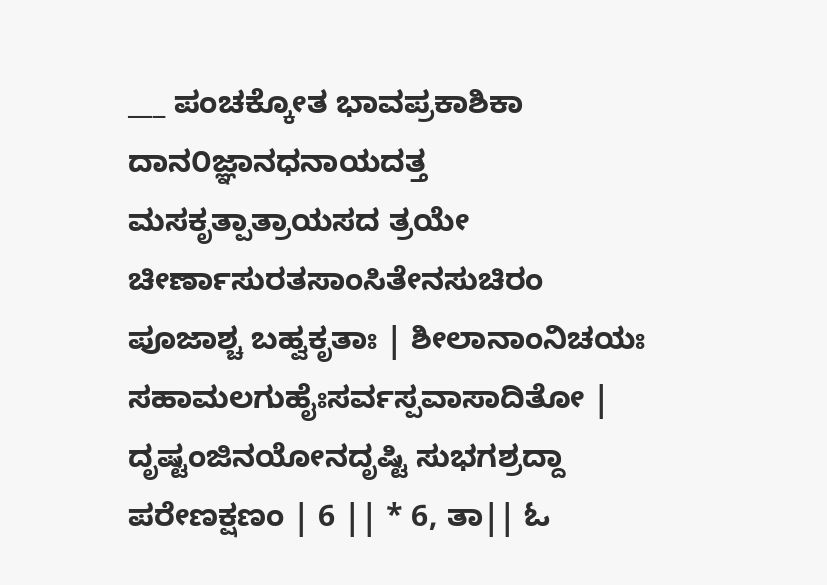___ ಪಂಚಕ್ಕೋತ ಭಾವಪ್ರಕಾಶಿಕಾ ದಾನ೦ಜ್ಞಾನಧನಾಯದತ್ತ ಮಸಕೃತ್ಪಾತ್ರಾಯಸದ ತ್ರಯೇ ಚೀರ್ಣಾಸುರತಸಾಂಸಿತೇನಸುಚಿರಂ ಪೂಜಾಶ್ಚ ಬಹ್ವಕೃತಾಃ | ಶೀಲಾನಾಂನಿಚಯಃ ಸಹಾಮಲಗುಹೈಃಸರ್ವಸ್ಪವಾಸಾದಿತೋ | ದೃಷ್ಟಂಜಿನಯೋನದೃಷ್ಟಿ ಸುಭಗಶ್ರದ್ದಾ ಪರೇಣಕ್ಷಣಂ | 6 || * 6, ತಾ|| ಓ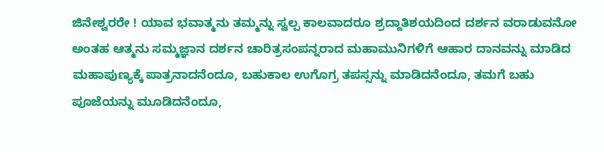ಜಿನೇಶ್ವರರೇ ! ಯಾವ ಭವಾತ್ಮನು ತಮ್ಮನ್ನು ಸ್ವಲ್ಪ ಕಾಲವಾದರೂ ಶ್ರದ್ದಾತಿಶಯದಿಂದ ದರ್ಶನ ವರಾಡುವನೋ ಅಂತಹ ಆತ್ಮನು ಸಮ್ಮಜ್ಞಾನ ದರ್ಶನ ಚಾರಿತ್ರಸಂಪನ್ನರಾದ ಮಹಾಮುನಿಗಳಿಗೆ ಆಹಾರ ದಾನವನ್ನು ಮಾಡಿದ ಮಹಾಪುಣ್ಯಕ್ಕೆ ಪಾತ್ರನಾದನೆಂದೂ, ಬಹುಕಾಲ ಉಗೊಗ್ರ ತಪಸ್ಸನ್ನು ಮಾಡಿದನೆಂದೂ, ತಮಗೆ ಬಹು ಪೂಜೆಯನ್ನು ಮೂಡಿದನೆಂದೂ,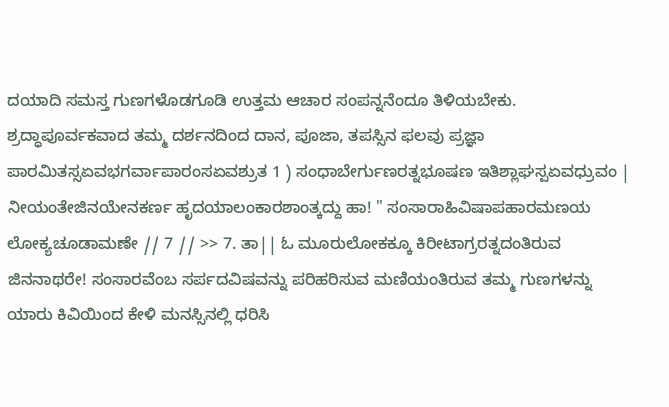ದಯಾದಿ ಸಮಸ್ತ ಗುಣಗಳೊಡಗೂಡಿ ಉತ್ತಮ ಆಚಾರ ಸಂಪನ್ನನೆಂದೂ ತಿಳಿಯಬೇಕು. ಶ್ರದ್ಧಾಪೂರ್ವಕವಾದ ತಮ್ಮ ದರ್ಶನದಿಂದ ದಾನ, ಪೂಜಾ, ತಪಸ್ಸಿನ ಫಲವು ಪ್ರಜ್ಞಾ ಪಾರಮಿತಸ್ಸಏವಭಗರ್ವಾಪಾರಂಸಏವಶ್ರುತ 1 ) ಸಂಧಾಬೇರ್ಗುಣರತ್ನಭೂಷಣ ಇತಿಶ್ಲಾಘಸ್ಪಏವಧ್ರುವಂ | ನೀಯಂತೇಜಿನಯೇನಕರ್ಣ ಹೃದಯಾಲಂಕಾರಶಾಂತ್ಕದ್ದು ಹಾ! " ಸಂಸಾರಾಹಿವಿಷಾಪಹಾರಮಣಯ ಲೋಕ್ಯಚೂಡಾಮಣೇ // 7 // >> 7. ತಾ|| ಓ ಮೂರುಲೋಕಕ್ಕೂ ಕಿರೀಟಾಗ್ರರತ್ನದಂತಿರುವ ಜಿನನಾಥರೇ! ಸಂಸಾರವೆಂಬ ಸರ್ಪದವಿಷವನ್ನು ಪರಿಹರಿಸುವ ಮಣಿಯಂತಿರುವ ತಮ್ಮ ಗುಣಗಳನ್ನು ಯಾರು ಕಿವಿಯಿಂದ ಕೇಳಿ ಮನಸ್ಸಿನಲ್ಲಿ ಧರಿಸಿ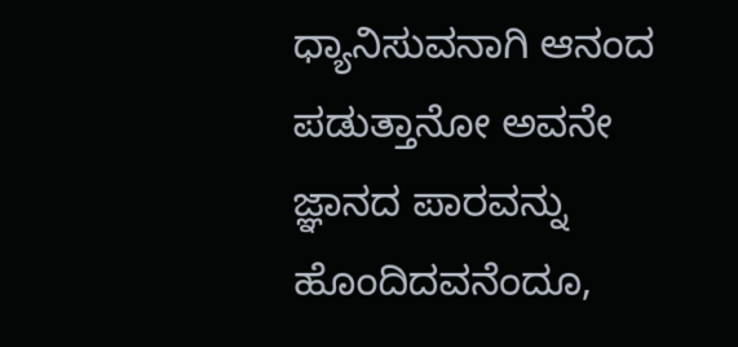ಧ್ಯಾನಿಸುವನಾಗಿ ಆನಂದ ಪಡುತ್ತಾನೋ ಅವನೇ ಜ್ಞಾನದ ಪಾರವನ್ನು ಹೊಂದಿದವನೆಂದೂ,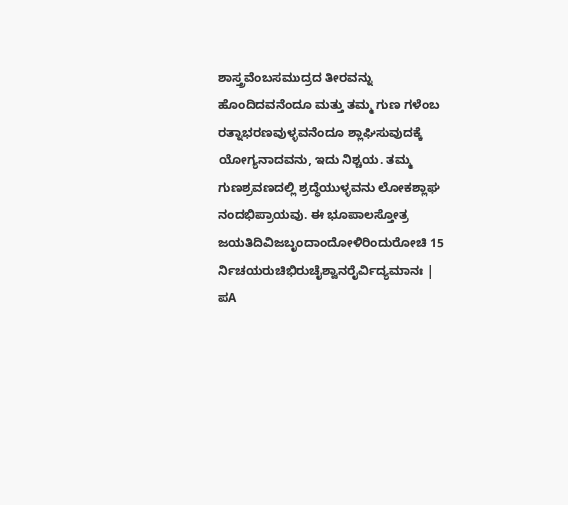ಶಾಸ್ತ್ರವೆಂಬಸಮುದ್ರದ ತೀರವನ್ನು ಹೊಂದಿದವನೆಂದೂ ಮತ್ತು ತಮ್ಮ ಗುಣ ಗಳೆಂಬ ರತ್ನಾಭರಣವುಳ್ಳವನೆಂದೂ ಶ್ಲಾಘಿಸುವುದಕ್ಕೆ ಯೋಗ್ಯನಾದವನು, ಇದು ನಿಶ್ಚಯ. ತಮ್ಮ ಗುಣಶ್ರವಣದಲ್ಲಿ ಶ್ರದ್ಧೆಯುಳ್ಳವನು ಲೋಕಶ್ಲಾಘ ನಂದಭಿಪ್ರಾಯವು. ಈ ಭೂಪಾಲಸ್ತೋತ್ರ ಜಯತಿದಿವಿಜಬೃಂದಾಂದೋಳಿರಿಂದುರೋಚಿ 15 ರ್ನಿಚಯರುಚಿಭಿರುಚೈಶ್ವಾನರೈರ್ವಿದ್ಯಮಾನಃ | ಪA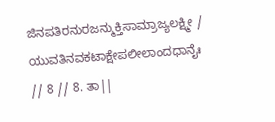ಜಿನಪತಿರನುರಜನ್ಮುಕ್ತಿಸಾಮ್ರಾಜ್ಯಲಕ್ಷ್ಮೀ / ಯುವತಿನವಕಟಾಕ್ಷೇಪಲೀಲಾಂದಧಾನೈಃ // 8 // 8. ತಾ||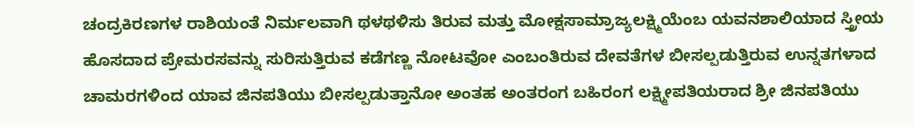ಚಂದ್ರಕಿರಣಗಳ ರಾಶಿಯಂತೆ ನಿರ್ಮಲವಾಗಿ ಥಳಥಳಿಸು ತಿರುವ ಮತ್ತು ಮೋಕ್ಷಸಾಮ್ರಾಜ್ಯಲಕ್ಷ್ಮಿಯೆಂಬ ಯವನಶಾಲಿಯಾದ ಸ್ತ್ರೀಯ ಹೊಸದಾದ ಪ್ರೇಮರಸವನ್ನು ಸುರಿಸುತ್ತಿರುವ ಕಡೆಗಣ್ಣ ನೋಟವೋ ಎಂಬಂತಿರುವ ದೇವತೆಗಳ ಬೀಸಲ್ಪಡುತ್ತಿರುವ ಉನ್ನತಗಳಾದ ಚಾಮರಗಳಿಂದ ಯಾವ ಜಿನಪತಿಯು ಬೀಸಲ್ಪಡುತ್ತಾನೋ ಅಂತಹ ಅಂತರಂಗ ಬಹಿರಂಗ ಲಕ್ಷ್ಮೀಪತಿಯರಾದ ಶ್ರೀ ಜಿನಪತಿಯು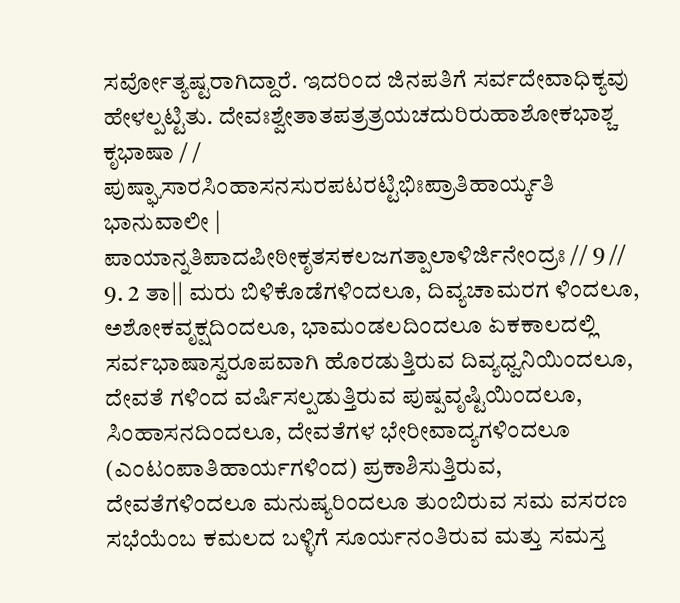ಸರ್ವೋತ್ಯಷ್ಟರಾಗಿದ್ದಾರೆ. ಇದರಿಂದ ಜಿನಪತಿಗೆ ಸರ್ವದೇವಾಧಿಕ್ಯವು ಹೇಳಲ್ಪಟ್ಟಿತು. ದೇವಃಶ್ವೇತಾತಪತ್ರತ್ರಯಚದುರಿರುಹಾಶೋಕಭಾಶ್ಚ ಕೃಭಾಷಾ / / ಪುಷ್ಘಾಸಾರಸಿಂಹಾಸನಸುರಪಟರಟ್ಟಿಭಿಃಪ್ರಾತಿಹಾರ್ಯ್ಕತಿ ಭಾನುವಾಲೀ | ಪಾಯಾನ್ನತಿಪಾದಪೀಠೀಕೃತಸಕಲಜಗತ್ಪಾಲಾಳಿರ್ಜಿನೇಂದ್ರಃ // 9 // 9. 2 ತಾ|| ಮರು ಬಿಳಿಕೊಡೆಗಳಿಂದಲೂ, ದಿವ್ಯಚಾಮರಗ ಳಿಂದಲೂ, ಅಶೋಕವೃಕ್ಷದಿಂದಲೂ, ಭಾಮಂಡಲದಿಂದಲೂ ಏಕಕಾಲದಲ್ಲಿ ಸರ್ವಭಾಷಾಸ್ವರೂಪವಾಗಿ ಹೊರಡುತ್ತಿರುವ ದಿವ್ಯಧ್ವನಿಯಿಂದಲೂ, ದೇವತೆ ಗಳಿಂದ ವರ್ಷಿಸಲ್ಪಡುತ್ತಿರುವ ಪುಷ್ಪವೃಷ್ಟಿಯಿಂದಲೂ, ಸಿಂಹಾಸನದಿಂದಲೂ, ದೇವತೆಗಳ ಭೇರೀವಾದ್ಯಗಳಿಂದಲೂ (ಎಂಟಂಪಾತಿಹಾರ್ಯಗಳಿಂದ) ಪ್ರಕಾಶಿಸುತ್ತಿರುವ, ದೇವತೆಗಳಿಂದಲೂ ಮನುಷ್ಯರಿಂದಲೂ ತುಂಬಿರುವ ಸಮ ವಸರಣ ಸಭೆಯೆಂಬ ಕಮಲದ ಬಳ್ಳಿಗೆ ಸೂರ್ಯನಂತಿರುವ ಮತ್ತು ಸಮಸ್ತ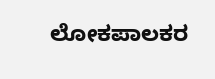ಲೋಕಪಾಲಕರ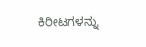ಕಿರೀಟಗಳನ್ನು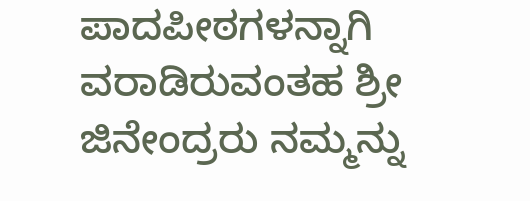ಪಾದಪೀಠಗಳನ್ನಾಗಿ ವರಾಡಿರುವಂತಹ ಶ್ರೀ ಜಿನೇಂದ್ರರು ನಮ್ಮನ್ನು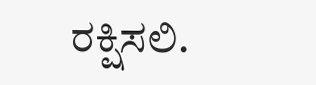ರಕ್ಷಿಸಲಿ.